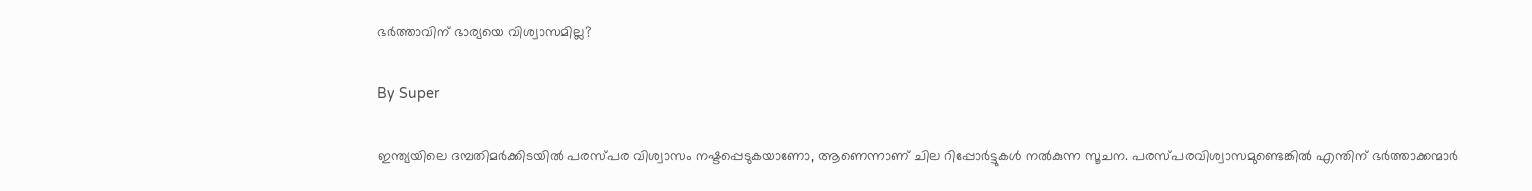ഭര്‍ത്താവിന് ഭാര്യയെ വിശ്വാസമില്ല?

By Super

ഇന്ത്യയിലെ ദമ്പതിമര്‍ക്കിടയില്‍ പരസ്പര വിശ്വാസം നഷ്ടപ്പെടുകയാണോ, ആണെന്നാണ് ചില റിപ്പോര്‍ട്ടുകള്‍ നല്‍കുന്ന സൂചന. പരസ്പരവിശ്വാസമുണ്ടെങ്കില്‍ എന്തിന് ഭര്‍ത്താക്കന്മാര്‍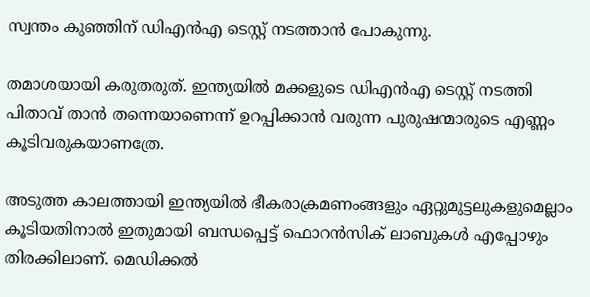സ്വന്തം കുഞ്ഞിന് ഡിഎന്‍എ ടെസ്റ്റ് നടത്താന്‍ പോകുന്നു.

തമാശയായി കരുതരുത്. ഇന്ത്യയില്‍ മക്കളുടെ ഡിഎന്‍എ ടെസ്റ്റ് നടത്തി പിതാവ് താന്‍ തന്നെയാണെന്ന് ഉറപ്പിക്കാന്‍ വരുന്ന പുരുഷന്മാരുടെ എണ്ണം കൂടിവരുകയാണത്രേ.

അടുത്ത കാലത്തായി ഇന്ത്യയില്‍ ഭീകരാക്രമണംങ്ങളും ഏറ്റുമുട്ടലുകളുമെല്ലാം കൂടിയതിനാല്‍ ഇതുമായി ബന്ധപ്പെട്ട് ഫൊറന്‍സിക് ലാബുകള്‍ എപ്പോഴും തിരക്കിലാണ്. മെഡിക്കല്‍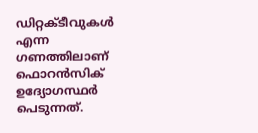ഡിറ്റക്ടീവുകള്‍ എന്ന ഗണത്തിലാണ് ഫൊറന്‍സിക് ഉദ്യോഗസ്ഥര്‍ പെടുന്നത്.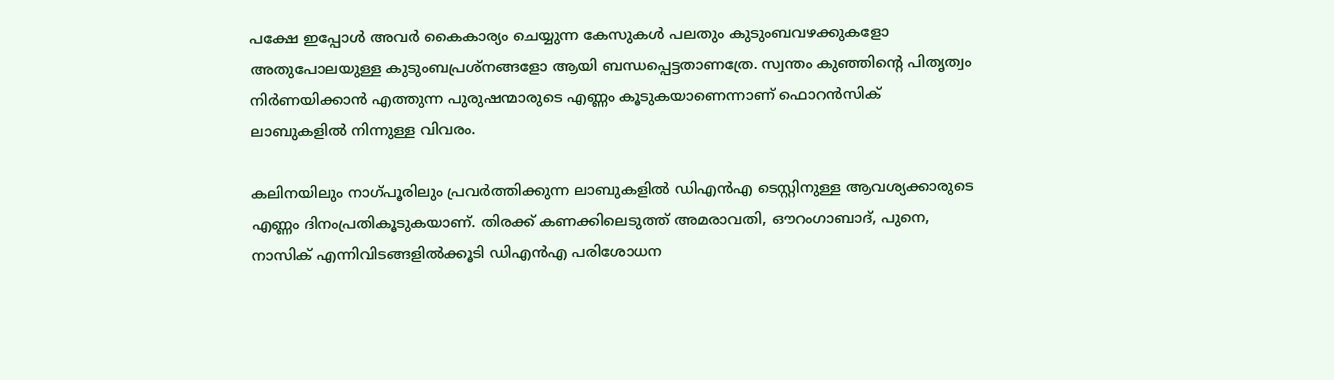പക്ഷേ ഇപ്പോള്‍ അവര്‍ കൈകാര്യം ചെയ്യുന്ന കേസുകള്‍ പലതും കുടുംബവഴക്കുകളോ അതുപോലയുള്ള കുടുംബപ്രശ്‌നങ്ങളോ ആയി ബന്ധപ്പെട്ടതാണത്രേ. സ്വന്തം കുഞ്ഞിന്റെ പിതൃത്വം നിര്‍ണയിക്കാന്‍ എത്തുന്ന പുരുഷന്മാരുടെ എണ്ണം കൂടുകയാണെന്നാണ് ഫൊറന്‍സിക് ലാബുകളില്‍ നിന്നുള്ള വിവരം.

കലിനയിലും നാഗ്പൂരിലും പ്രവര്‍ത്തിക്കുന്ന ലാബുകളില്‍ ഡിഎന്‍എ ടെസ്റ്റിനുള്ള ആവശ്യക്കാരുടെ എണ്ണം ദിനംപ്രതികൂടുകയാണ്. തിരക്ക് കണക്കിലെടുത്ത് അമരാവതി, ഔറംഗാബാദ്, പുനെ, നാസിക് എന്നിവിടങ്ങളില്‍ക്കൂടി ഡിഎന്‍എ പരിശോധന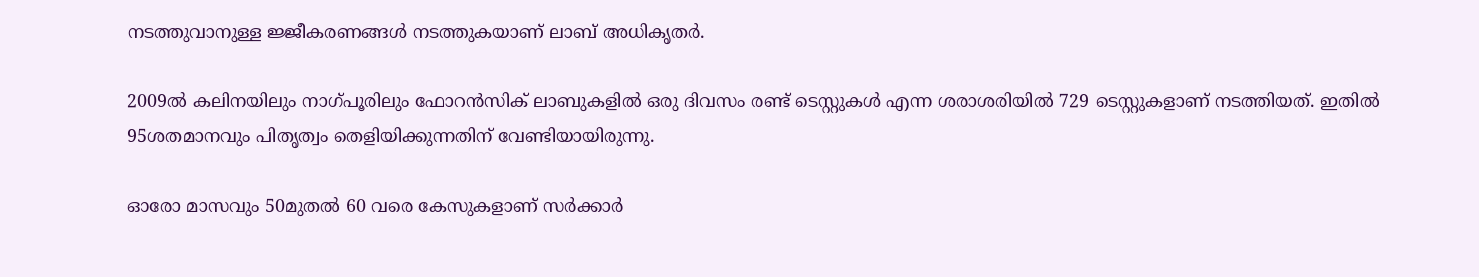നടത്തുവാനുള്ള ജ്ജീകരണങ്ങള്‍ നടത്തുകയാണ് ലാബ് അധികൃതര്‍.

2009ല്‍ കലിനയിലും നാഗ്പൂരിലും ഫോറന്‍സിക് ലാബുകളില്‍ ഒരു ദിവസം രണ്ട് ടെസ്റ്റുകള്‍ എന്ന ശരാശരിയില്‍ 729 ടെസ്റ്റുകളാണ് നടത്തിയത്. ഇതില്‍ 95ശതമാനവും പിതൃത്വം തെളിയിക്കുന്നതിന് വേണ്ടിയായിരുന്നു.

ഓരോ മാസവും 50മുതല്‍ 60 വരെ കേസുകളാണ് സര്‍ക്കാര്‍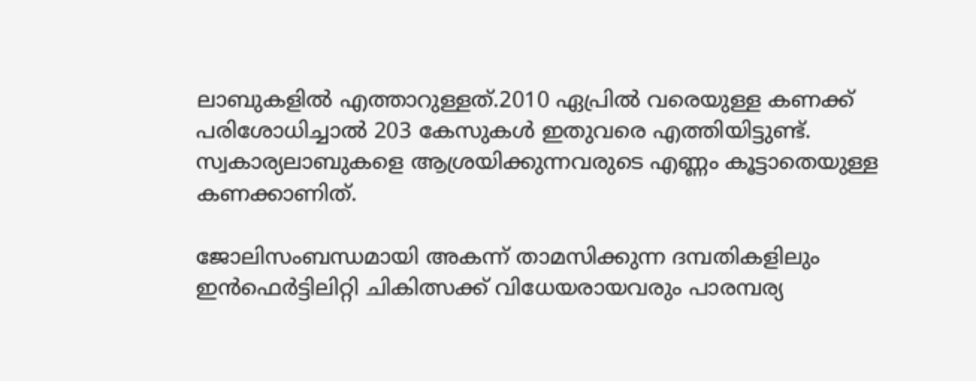ലാബുകളില്‍ എത്താറുള്ളത്.2010 ഏപ്രില്‍ വരെയുള്ള കണക്ക് പരിശോധിച്ചാല്‍ 203 കേസുകള്‍ ഇതുവരെ എത്തിയിട്ടുണ്ട്. സ്വകാര്യലാബുകളെ ആശ്രയിക്കുന്നവരുടെ എണ്ണം കൂട്ടാതെയുള്ള കണക്കാണിത്.

ജോലിസംബന്ധമായി അകന്ന് താമസിക്കുന്ന ദമ്പതികളിലും ഇന്‍ഫെര്‍ട്ടിലിറ്റി ചികിത്സക്ക് വിധേയരായവരും പാരമ്പര്യ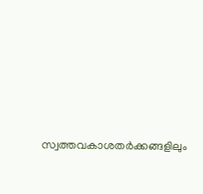സ്വത്തവകാശതര്‍ക്കങ്ങളിലും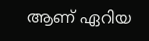ആണ് ഏറിയ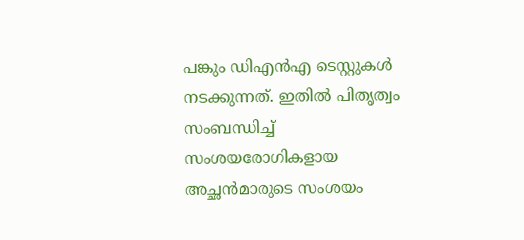പങ്കും ഡിഎന്‍എ ടെസ്റ്റുകള്‍ നടക്കുന്നത്. ഇതില്‍ പിതൃത്വം സംബന്ധിച്ച് സംശയരോഗികളായ അച്ഛന്‍മാരുടെ സംശയം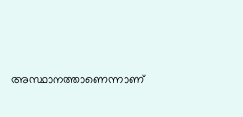അസ്ഥാനത്താണെന്നാണ്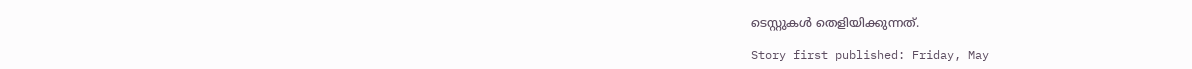ടെസ്റ്റുകള്‍ തെളിയിക്കുന്നത്.

Story first published: Friday, May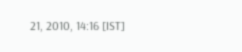21, 2010, 14:16 [IST]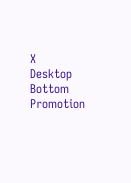X
Desktop Bottom Promotion